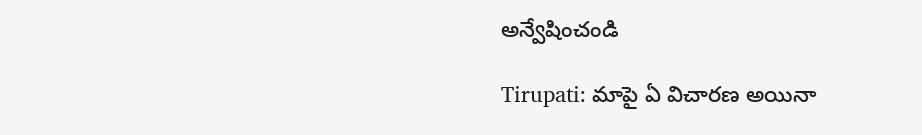అన్వేషించండి

Tirupati: మాపై ఏ విచారణ అయినా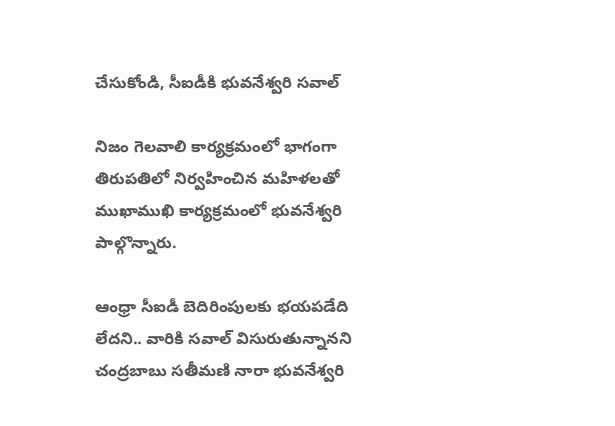చేసుకోండి, సీఐడీకి భువనేశ్వరి సవాల్

నిజం గెలవాలి కార్యక్రమంలో భాగంగా తిరుపతిలో నిర్వహించిన మహిళలతో ముఖాముఖి కార్యక్రమంలో భువనేశ్వరి పాల్గొన్నారు.

ఆంధ్రా సీఐడీ బెదిరింపులకు భయపడేది లేదని.. వారికి సవాల్ విసురుతున్నానని చంద్రబాబు సతీమణి నారా భువనేశ్వరి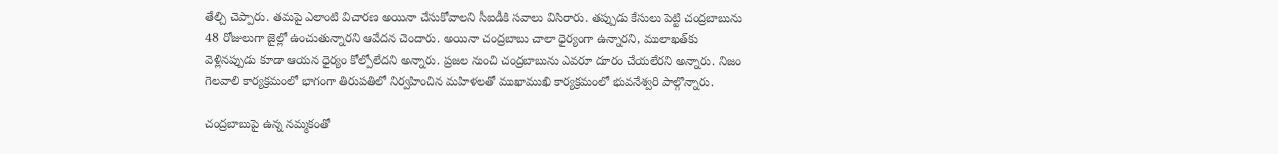తేల్చి చెప్పారు. తమపై ఎలాంటి విచారణ అయినా చేసుకోవాలని సీఐడీకి సవాలు విసిరారు. తప్పుడు కేసులు పెట్టి చంద్రబాబును 48 రోజులుగా జైల్లో ఉంచుతున్నారని ఆవేదన చెందారు. అయినా చంద్రబాబు చాలా ధైర్యంగా ఉన్నారని, ములాఖత్‌కు వెళ్లినప్పుడు కూడా ఆయన ధైర్యం కోల్పోలేదని అన్నారు. ప్రజల నుంచి చంద్రబాబును ఎవరూ దూరం చేయలేరని అన్నారు. నిజం గెలవాలి కార్యక్రమంలో భాగంగా తిరుపతిలో నిర్వహించిన మహిళలతో ముఖాముఖి కార్యక్రమంలో భువనేశ్వరి పాల్గొన్నారు.

చంద్రబాబుపై ఉన్న నమ్మకంతో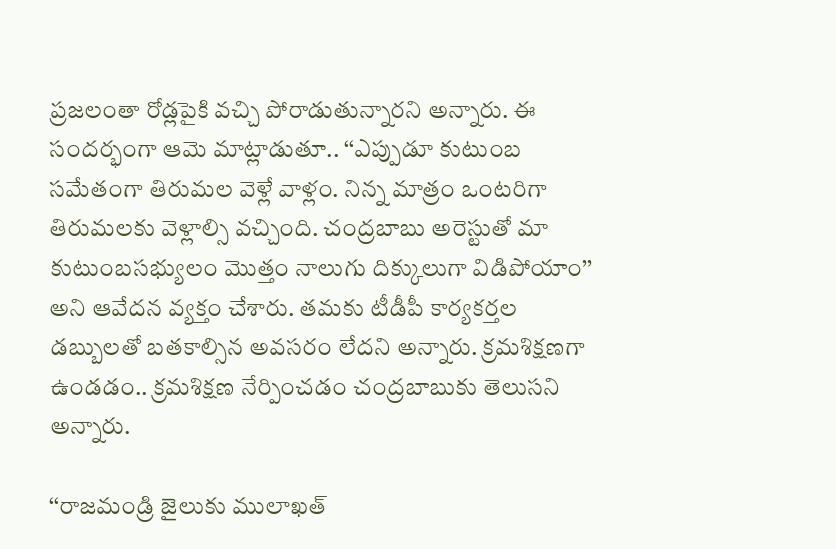ప్రజలంతా రోడ్లపైకి వచ్చి పోరాడుతున్నారని అన్నారు. ఈ సందర్భంగా ఆమె మాట్లాడుతూ.. ‘‘ఎప్పుడూ కుటుంబ సమేతంగా తిరుమల వెళ్లే వాళ్లం. నిన్న మాత్రం ఒంటరిగా తిరుమలకు వెళ్లాల్సి వచ్చింది. చంద్రబాబు అరెస్టుతో మా కుటుంబసభ్యులం మొత్తం నాలుగు దిక్కులుగా విడిపోయాం’’ అని ఆవేదన వ్యక్తం చేశారు. తమకు టీడీపీ కార్యకర్తల డబ్బులతో బతకాల్సిన అవసరం లేదని అన్నారు. క్రమశిక్షణగా ఉండడం.. క్రమశిక్షణ నేర్పించడం చంద్రబాబుకు తెలుసని అన్నారు.

‘‘రాజమండ్రి జైలుకు ములాఖత్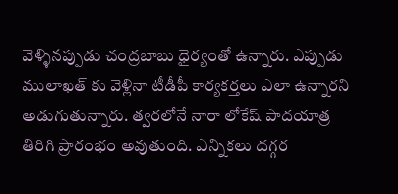వెళ్ళినప్పుడు చంద్రబాబు ధైర్యంతో ఉన్నారు. ఎప్పుడు ములాఖత్ కు వెళ్లినా టీడీపీ కార్యకర్తలు ఎలా ఉన్నారని అడుగుతున్నారు. త్వరలోనే నారా లోకేష్ పాదయాత్ర తిరిగి ప్రారంభం అవుతుంది. ఎన్నికలు దగ్గర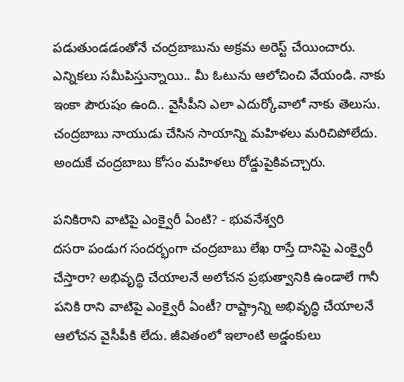పడుతుండడంతోనే చంద్రబాబును అక్రమ అరెస్ట్ చేయించారు. ఎన్నికలు సమీపిస్తున్నాయి.. మీ ఓటును ఆలోచించి వేయండి. నాకు ఇంకా పౌరుషం ఉంది.. వైసీపీని ఎలా ఎదుర్కోవాలో నాకు తెలుసు. చంద్రబాబు నాయుడు చేసి‌న సాయాన్ని మహిళలు మరిచి‌పోలేదు. అందుకే చంద్రబాబు కోసం‌ మహిళలు రోడ్డుపైకి‌వచ్చారు.

పనికిరాని వాటిపై ఎంక్వైరీ ఏంటి? - భువనేశ్వరి
దసరా పండుగ సందర్భంగా చంద్రబాబు లేఖ రాస్తే దానిపై ఎంక్వైరీ చేస్తారా? అభివృద్ధి చేయాలనే అలోచన ప్రభుత్వానికి ఉండాలే‌ గానీ పనికి రాని వాటిపై ఎంక్వైరీ ఏంటీ? రాష్ట్రాన్ని అభివృద్ధి చేయాలనే ఆలోచన వైసీపీకి లేదు. జీవితంలో‌ ఇలాంటి‌ అడ్డంకులు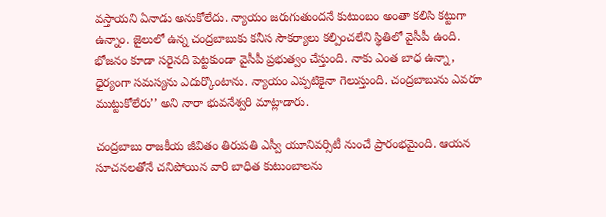వస్తాయని ఏనాడు అనుకోలేదు. న్యాయం‌ జరుగుతుందనే కుటుంబం అంతా కలిసి‌ కట్టుగా ఉన్నాం. జైలులో ఉన్న చంద్రబాబుకు కనీస సౌకర్యాలు కల్పించలేని స్థితిలో‌ వైసీపీ ఉంది. భోజనం‌ కూడా‌ సరైనది పెట్టకుండా వైసీపీ ప్రభుత్వం చేస్తుంది. నాకు ఎంత‌ బాధ ఉన్నా, ధైర్యంగా సమస్యను ఎదుర్కొంటాను. న్యాయం ఎప్పటికైనా గెలుస్తుంది. చంద్రబాబును ఎవరూ ముట్టుకోలేరు’’ అని నారా భువనేశ్వరి మాట్లాడారు.

చంద్రబాబు రాజకీయ జీవితం తిరుపతి ఎస్వీ యూనివర్సిటీ నుంచే ప్రారంభమైంది. ఆయన సూచనలతోనే చనిపోయిన వారి బాధిత కుటుంబాలను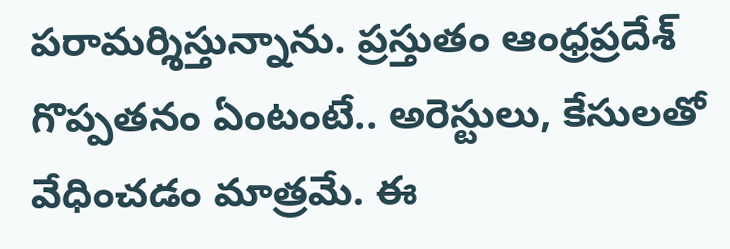పరామర్శిస్తున్నాను. ప్రస్తుతం ఆంధ్రప్రదేశ్‌ గొప్పతనం ఏంటంటే.. అరెస్టులు, కేసులతో వేధించడం మాత్రమే. ఈ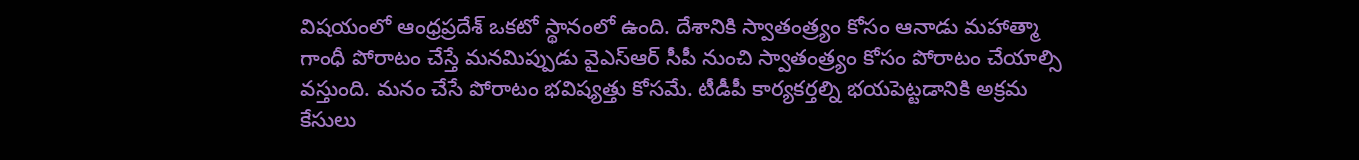విషయంలో ఆంధ్రప్రదేశ్ ఒకటో స్థానంలో ఉంది. దేశానికి స్వాతంత్ర్యం కోసం ఆనాడు మహాత్మా గాంధీ పోరాటం చేస్తే మనమిప్పుడు వైఎస్ఆర్ సీపీ నుంచి స్వాతంత్ర్యం కోసం పోరాటం చేయాల్సి వస్తుంది. మనం చేసే పోరాటం భవిష్యత్తు కోసమే. టీడీపీ కార్యకర్తల్ని భయపెట్టడానికి అక్రమ కేసులు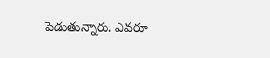పెడుతున్నారు. ఎవరూ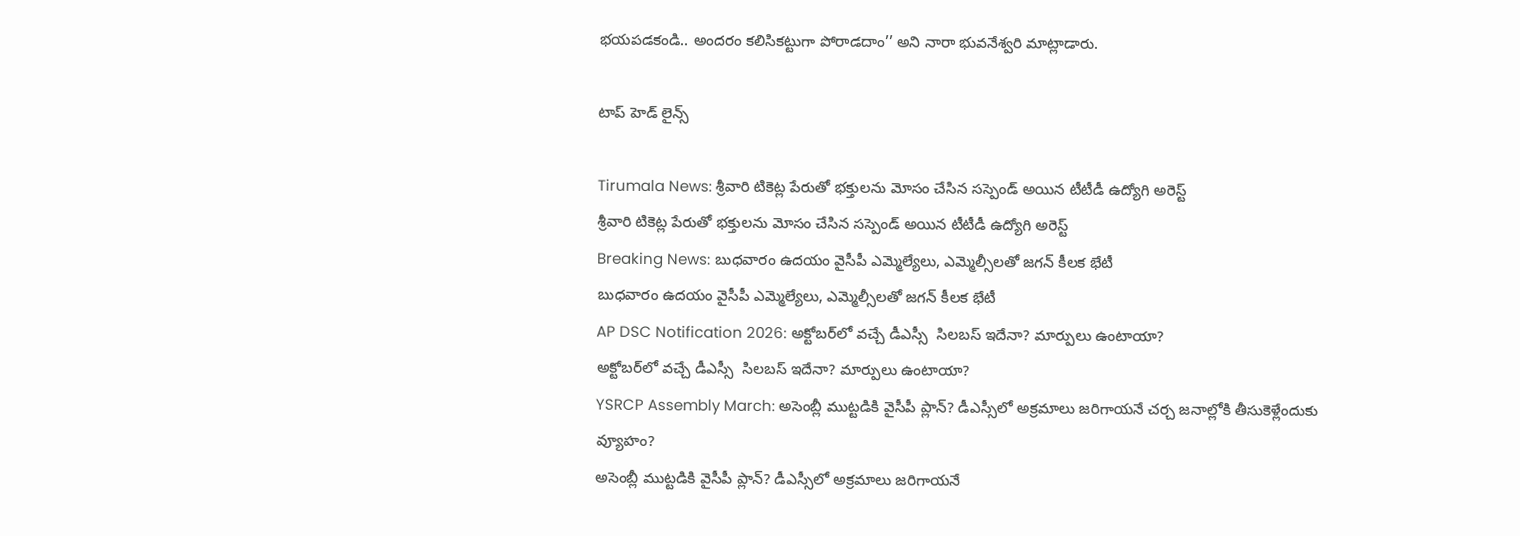భయపడకండి.. అందరం కలిసికట్టుగా పోరాడదాం’’ అని నారా భువనేశ్వరి మాట్లాడారు.

టాప్ హెడ్ లైన్స్

Tirumala News: శ్రీవారి టికెట్ల పేరుతో భక్తులను మోసం చేసిన సస్పెండ్‌ అయిన టీటీడీ ఉద్యోగి అరెస్ట్
శ్రీవారి టికెట్ల పేరుతో భక్తులను మోసం చేసిన సస్పెండ్‌ అయిన టీటీడీ ఉద్యోగి అరెస్ట్
Breaking News: బుధవారం ఉదయం వైసీపీ ఎమ్మెల్యేలు, ఎమ్మెల్సీలతో జగన్ కీలక భేటీ
బుధవారం ఉదయం వైసీపీ ఎమ్మెల్యేలు, ఎమ్మెల్సీలతో జగన్ కీలక భేటీ
AP DSC Notification 2026: అక్టోబర్‌లో వచ్చే డీఎస్సీ  సిలబస్ ఇదేనా? మార్పులు ఉంటాయా?
అక్టోబర్‌లో వచ్చే డీఎస్సీ  సిలబస్ ఇదేనా? మార్పులు ఉంటాయా?
YSRCP Assembly March: అసెంబ్లీ ముట్టడికి వైసీపీ ప్లాన్? డీఎస్సీలో అక్రమాలు జరిగాయనే చర్చ జనాల్లోకి తీసుకెళ్లేందుకు వ్యూహం?
అసెంబ్లీ ముట్టడికి వైసీపీ ప్లాన్? డీఎస్సీలో అక్రమాలు జరిగాయనే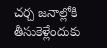చర్చ జనాల్లోకి తీసుకెళ్లేందుకు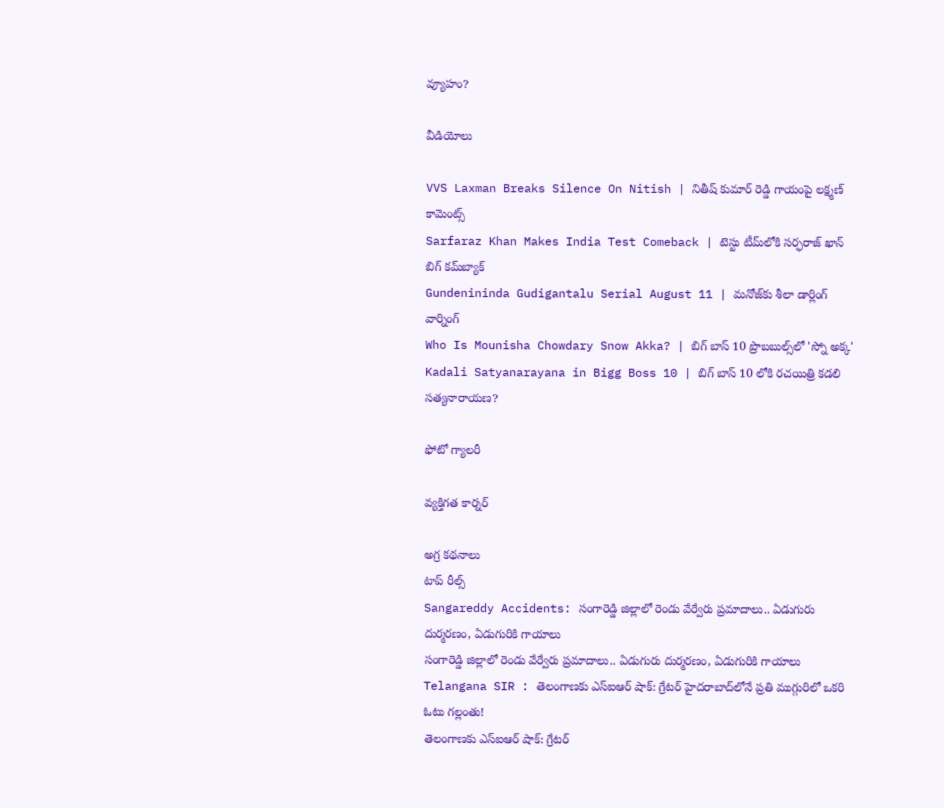వ్యూహం?

వీడియోలు

VVS Laxman Breaks Silence On Nitish | నితీష్ కుమార్ రెడ్డి గాయంపై లక్ష్మణ్ కామెంట్స్
Sarfaraz Khan Makes India Test Comeback | టెస్టు టీమ్‌లోకి సర్ఫరాజ్ ఖాన్ బిగ్ కమ్‌బ్యాక్
Gundenininda Gudigantalu Serial August 11 | మనోజ్‌కు శీలా డార్లింగ్ వార్నింగ్
Who Is Mounisha Chowdary Snow Akka? | బిగ్ బాస్ 10 ప్రొబబుల్స్‌లో 'స్నో అక్క'
Kadali Satyanarayana in Bigg Boss 10 | బిగ్ బాస్ 10 లోకి రచయిత్రి కడలి సత్యనారాయణ?

ఫోటో గ్యాలరీ

వ్యక్తిగత కార్నర్

అగ్ర కథనాలు
టాప్ రీల్స్
Sangareddy Accidents: సంగారెడ్డి జిల్లాలో రెండు వేర్వేరు ప్రమాదాలు.. ఏడుగురు దుర్మరణం, ఏడుగురికి గాయాలు
సంగారెడ్డి జిల్లాలో రెండు వేర్వేరు ప్రమాదాలు.. ఏడుగురు దుర్మరణం, ఏడుగురికి గాయాలు
Telangana SIR : తెలంగాణకు ఎస్ఐఆర్ షాక్: గ్రేటర్ హైదరాబాద్‌లోనే ప్రతి ముగ్గురిలో ఒకరి ఓటు గల్లంతు!
తెలంగాణకు ఎస్ఐఆర్ షాక్: గ్రేటర్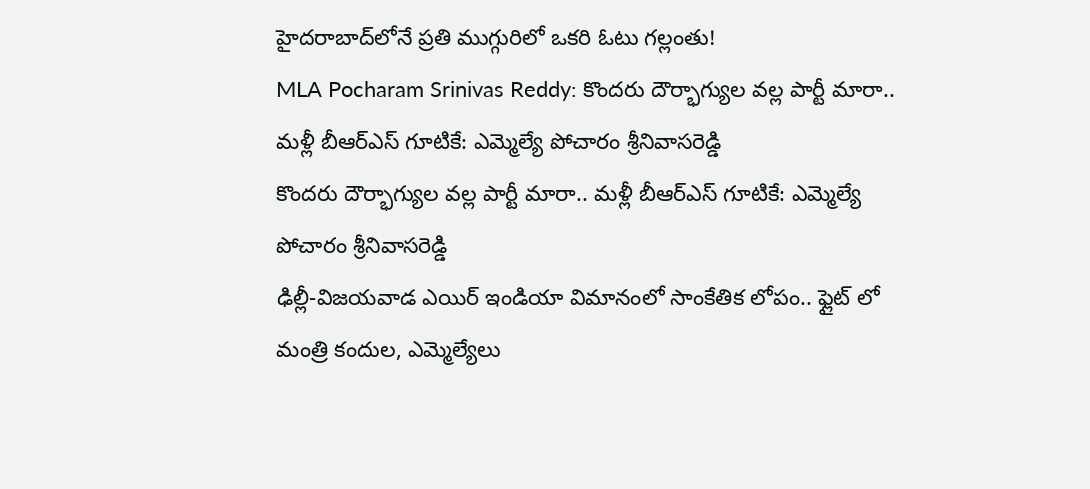హైదరాబాద్‌లోనే ప్రతి ముగ్గురిలో ఒకరి ఓటు గల్లంతు!
MLA Pocharam Srinivas Reddy: కొందరు దౌర్భాగ్యుల వల్ల పార్టీ మారా.. మళ్లీ బీఆర్ఎస్‌ గూటికే: ఎమ్మెల్యే పోచారం శ్రీనివాసరెడ్డి
కొందరు దౌర్భాగ్యుల వల్ల పార్టీ మారా.. మళ్లీ బీఆర్ఎస్‌ గూటికే: ఎమ్మెల్యే పోచారం శ్రీనివాసరెడ్డి
ఢిల్లీ-విజయవాడ ఎయిర్ ఇండియా విమానంలో సాంకేతిక లోపం.. ఫ్లైట్ లో మంత్రి కందుల, ఎమ్మెల్యేలు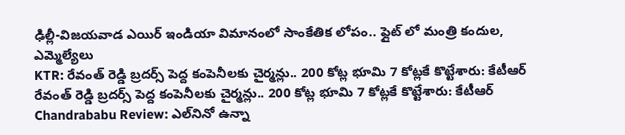ఢిల్లీ-విజయవాడ ఎయిర్ ఇండియా విమానంలో సాంకేతిక లోపం.. ఫ్లైట్ లో మంత్రి కందుల, ఎమ్మెల్యేలు
KTR: రేవంత్ రెడ్డి బ్రదర్స్ పెద్ద కంపెనీలకు చైర్మన్లు.. 200 కోట్ల భూమి 7 కోట్లకే కొట్టేశారు: కేటీఆర్
రేవంత్ రెడ్డి బ్రదర్స్ పెద్ద కంపెనీలకు చైర్మన్లు.. 200 కోట్ల భూమి 7 కోట్లకే కొట్టేశారు: కేటీఆర్
Chandrababu Review: ఎల్‌నినో ఉన్నా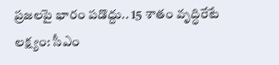ప్రజలపై భారం పడొద్దు.. 15 శాతం వృద్ధిరేటే లక్ష్యం: సీఎం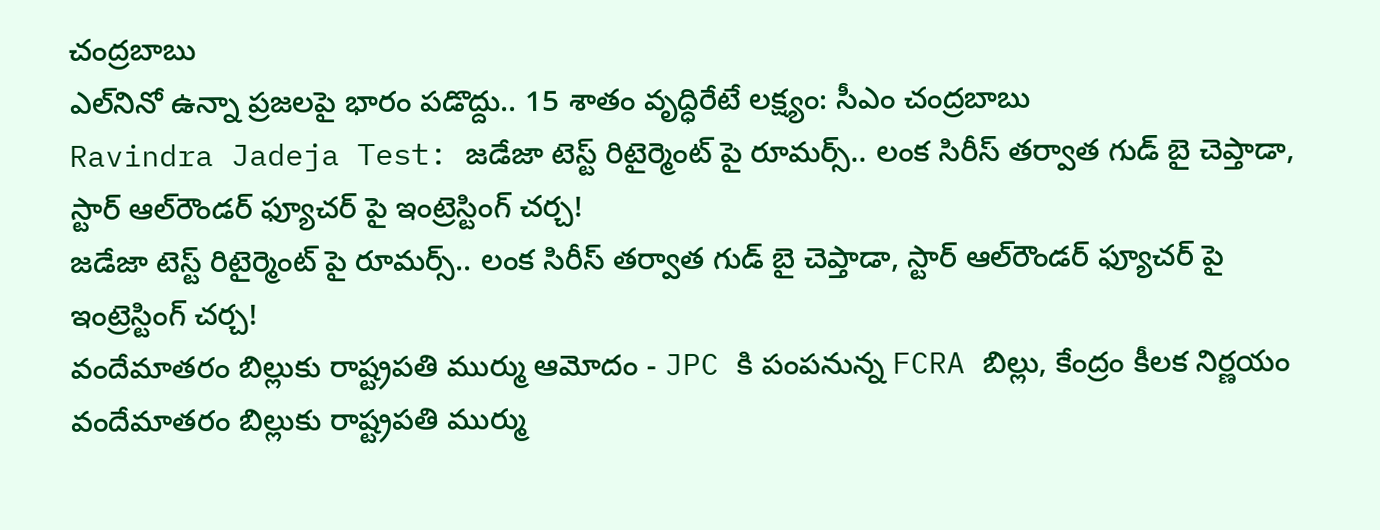చంద్రబాబు
ఎల్‌నినో ఉన్నా ప్రజలపై భారం పడొద్దు.. 15 శాతం వృద్ధిరేటే లక్ష్యం: సీఎం చంద్రబాబు
Ravindra Jadeja Test: జడేజా టెస్ట్ రిటైర్మెంట్ పై రూమర్స్.. లంక సిరీస్ తర్వాత గుడ్ బై చెప్తాడా, స్టార్ ఆల్‌రౌండర్ ఫ్యూచర్ పై ఇంట్రెస్టింగ్ చ‌ర్చ‌!
జడేజా టెస్ట్ రిటైర్మెంట్ పై రూమర్స్.. లంక సిరీస్ తర్వాత గుడ్ బై చెప్తాడా, స్టార్ ఆల్‌రౌండర్ ఫ్యూచర్ పై ఇంట్రెస్టింగ్ చ‌ర్చ‌!
వందేమాతరం బిల్లుకు రాష్ట్రపతి ముర్ము ఆమోదం - JPC కి పంపనున్న FCRA బిల్లు, కేంద్రం కీలక నిర్ణయం
వందేమాతరం బిల్లుకు రాష్ట్రపతి ముర్ము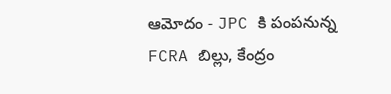ఆమోదం - JPC కి పంపనున్న FCRA బిల్లు, కేంద్రం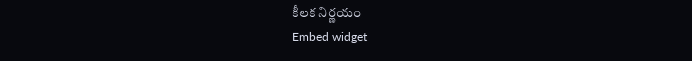కీలక నిర్ణయం
Embed widget